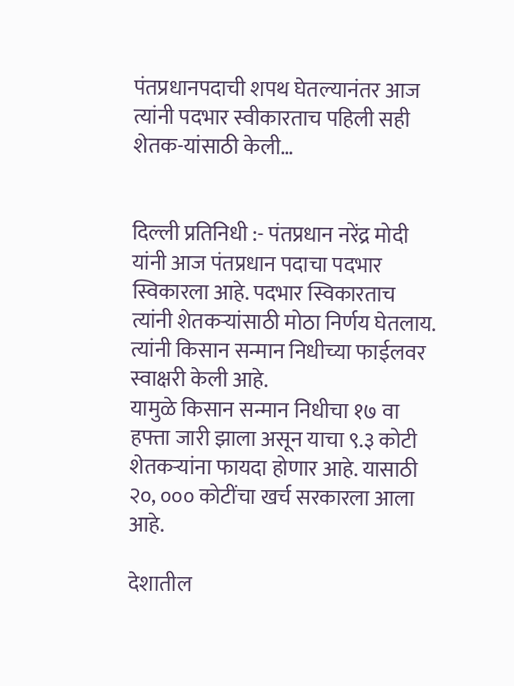पंतप्रधानपदाची शपथ घेतल्यानंतर आज त्यांनी पदभार स्वीकारताच पहिली सही शेतक-यांसाठी केली…


दिल्ली प्रतिनिधी :- पंतप्रधान नरेंद्र मोदी यांनी आज पंतप्रधान पदाचा पदभार स्विकारला आहे. पदभार स्विकारताच त्यांनी शेतकऱ्यांसाठी मोठा निर्णय घेतलाय. त्यांनी किसान सन्मान निधीच्या फाईलवर स्वाक्षरी केली आहे.
यामुळे किसान सन्मान निधीचा १७ वा हफ्ता जारी झाला असून याचा ९.३ कोटी शेतकऱ्यांना फायदा होणार आहे. यासाठी २०, ००० कोटींचा खर्च सरकारला आला आहे.

देशातील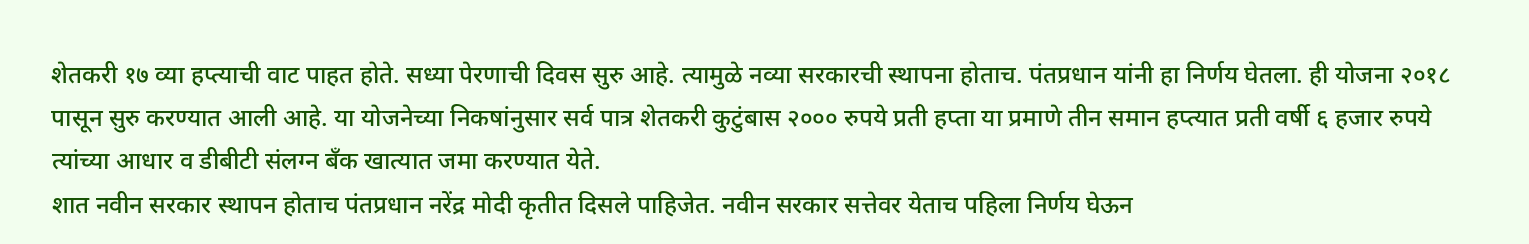शेतकरी १७ व्या हप्त्याची वाट पाहत होते. सध्या पेरणाची दिवस सुरु आहे. त्यामुळे नव्या सरकारची स्थापना होताच. पंतप्रधान यांनी हा निर्णय घेतला. ही योजना २०१८ पासून सुरु करण्यात आली आहे. या योजनेच्या निकषांनुसार सर्व पात्र शेतकरी कुटुंबास २००० रुपये प्रती हप्ता या प्रमाणे तीन समान हप्त्यात प्रती वर्षी ६ हजार रुपये त्यांच्या आधार व डीबीटी संलग्न बँक खात्यात जमा करण्यात येते.
शात नवीन सरकार स्थापन होताच पंतप्रधान नरेंद्र मोदी कृतीत दिसले पाहिजेत. नवीन सरकार सत्तेवर येताच पहिला निर्णय घेऊन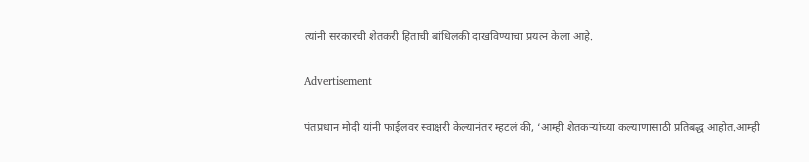त्यांनी सरकारची शेतकरी हिताची बांधिलकी दाखविण्याचा प्रयत्न केला आहे.

Advertisement

पंतप्रधान मोदी यांनी फाईलवर स्वाक्षरी केल्यानंतर म्हटलं की, ‘आम्ही शेतकऱ्यांच्या कल्याणासाठी प्रतिबद्ध आहोत.आम्ही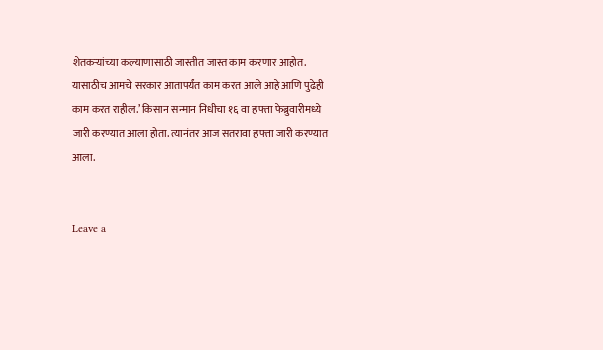शेतकऱ्यांच्या कल्याणासाठी जास्तीत जास्त काम करणार आहोत. यासाठीच आमचे सरकार आतापर्यंत काम करत आले आहे आणि पुढेही काम करत राहील.’ किसान सन्मान निधीचा १६ वा हफ्ता फेब्रुवारीमध्ये जारी करण्यात आला होता. त्यानंतर आज सतरावा हफ्ता जारी करण्यात आला.


Leave a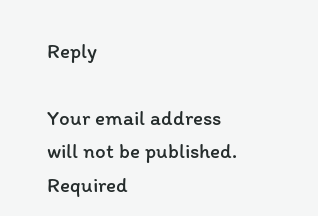Reply

Your email address will not be published. Required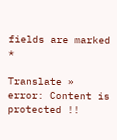fields are marked *

Translate »
error: Content is protected !!